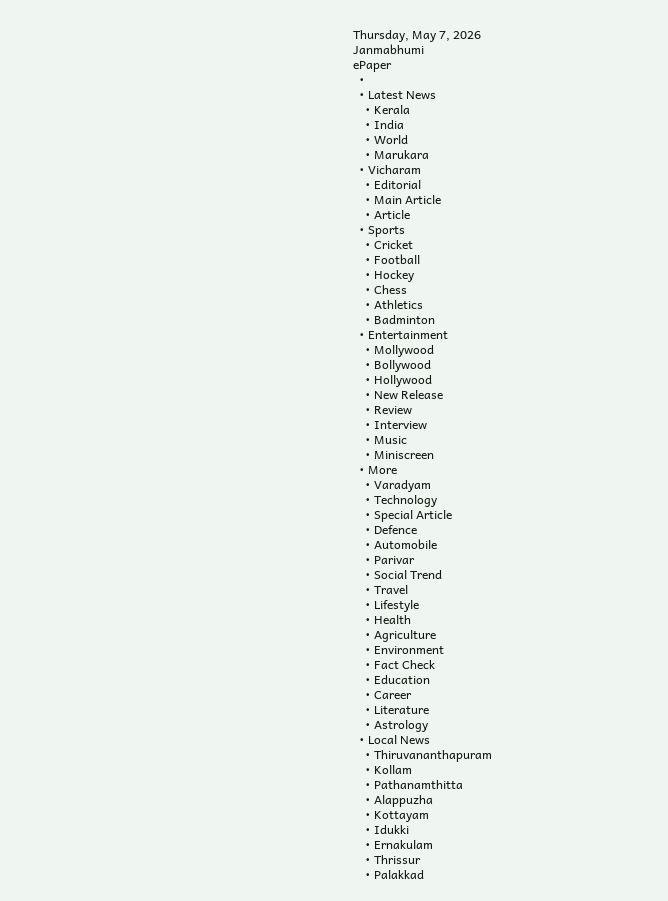Thursday, May 7, 2026
Janmabhumi
ePaper
  •
  • Latest News
    • Kerala
    • India
    • World
    • Marukara
  • Vicharam
    • Editorial
    • Main Article
    • Article
  • Sports
    • Cricket
    • Football
    • Hockey
    • Chess
    • Athletics
    • Badminton
  • Entertainment
    • Mollywood
    • Bollywood
    • Hollywood
    • New Release
    • Review
    • Interview
    • Music
    • Miniscreen
  • More
    • Varadyam
    • Technology
    • Special Article
    • Defence
    • Automobile
    • Parivar
    • Social Trend
    • Travel
    • Lifestyle
    • Health
    • Agriculture
    • Environment
    • Fact Check
    • Education
    • Career
    • Literature
    • Astrology
  • Local News
    • Thiruvananthapuram
    • Kollam
    • Pathanamthitta
    • Alappuzha
    • Kottayam
    • Idukki
    • Ernakulam
    • Thrissur
    • Palakkad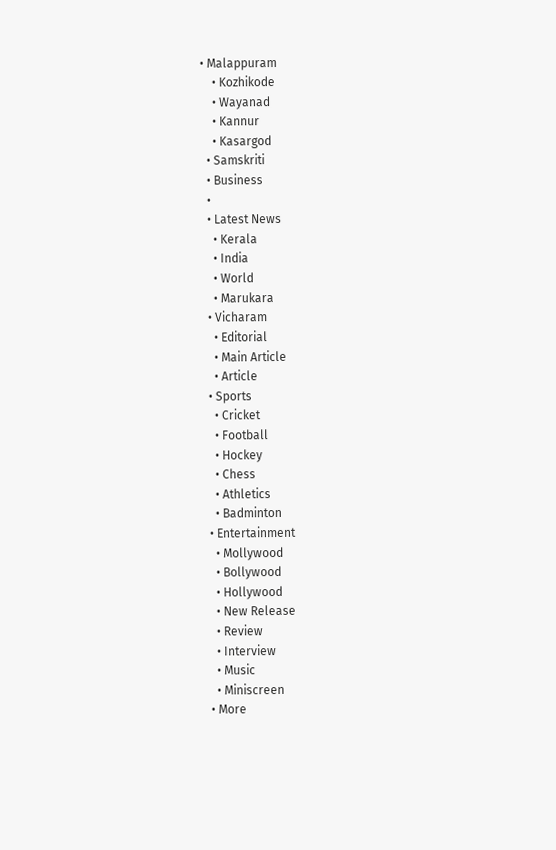• Malappuram
    • Kozhikode
    • Wayanad
    • Kannur
    • Kasargod
  • Samskriti
  • Business
  •
  • Latest News
    • Kerala
    • India
    • World
    • Marukara
  • Vicharam
    • Editorial
    • Main Article
    • Article
  • Sports
    • Cricket
    • Football
    • Hockey
    • Chess
    • Athletics
    • Badminton
  • Entertainment
    • Mollywood
    • Bollywood
    • Hollywood
    • New Release
    • Review
    • Interview
    • Music
    • Miniscreen
  • More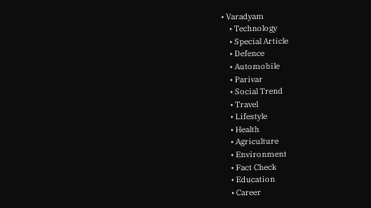• Varadyam
    • Technology
    • Special Article
    • Defence
    • Automobile
    • Parivar
    • Social Trend
    • Travel
    • Lifestyle
    • Health
    • Agriculture
    • Environment
    • Fact Check
    • Education
    • Career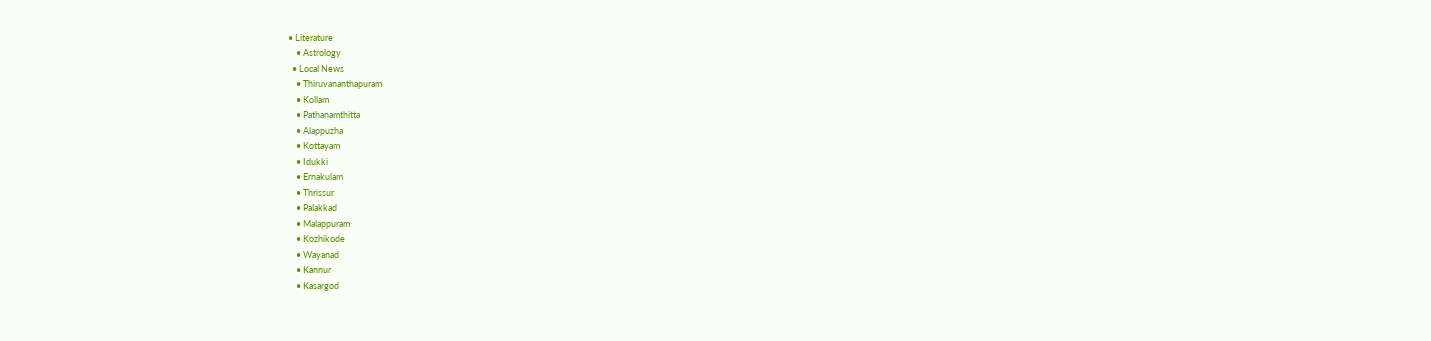• Literature
    • Astrology
  • Local News
    • Thiruvananthapuram
    • Kollam
    • Pathanamthitta
    • Alappuzha
    • Kottayam
    • Idukki
    • Ernakulam
    • Thrissur
    • Palakkad
    • Malappuram
    • Kozhikode
    • Wayanad
    • Kannur
    • Kasargod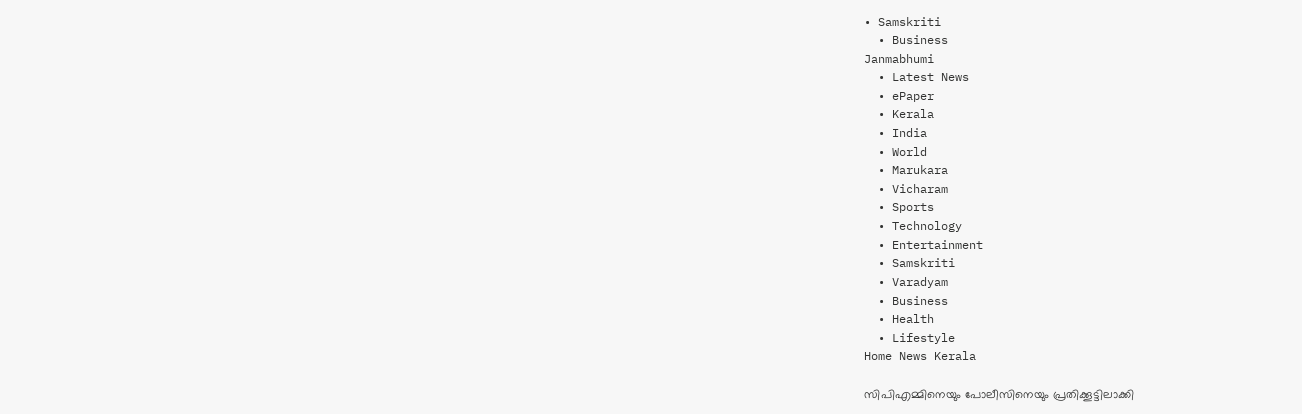• Samskriti
  • Business
Janmabhumi
  • Latest News
  • ePaper
  • Kerala
  • India
  • World
  • Marukara
  • Vicharam
  • Sports
  • Technology
  • Entertainment
  • Samskriti
  • Varadyam
  • Business
  • Health
  • Lifestyle
Home News Kerala

സിപി‌എമ്മിനെയും പോലീസിനെയും പ്രതിക്കൂട്ടിലാക്കി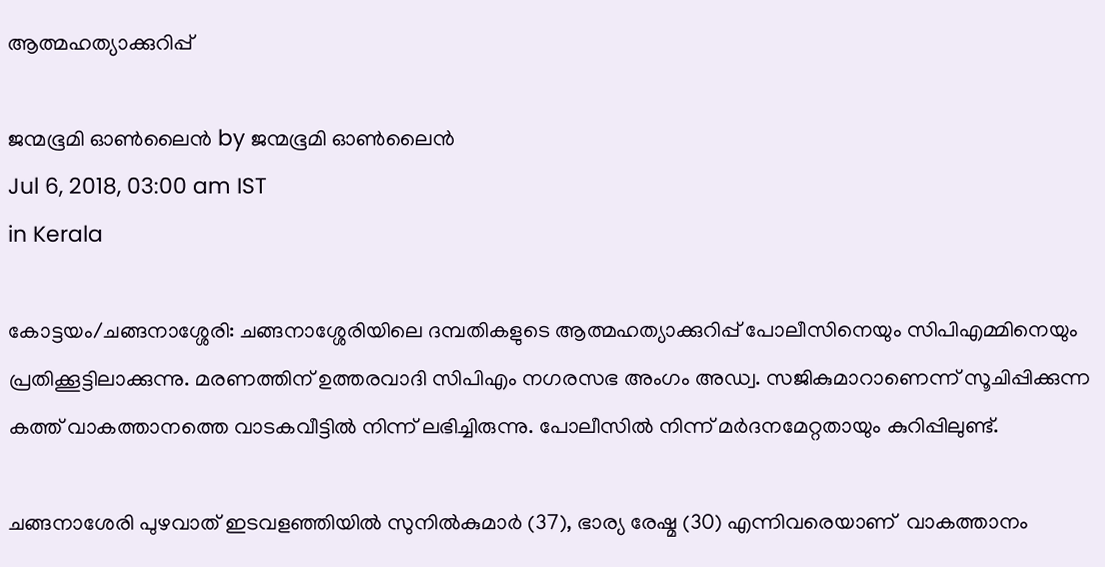ആത്മഹത്യാക്കുറിപ്പ്

ജന്മഭൂമി ഓണ്‍ലൈന്‍ by ജന്മഭൂമി ഓണ്‍ലൈന്‍
Jul 6, 2018, 03:00 am IST
in Kerala

കോട്ടയം/ചങ്ങനാശ്ശേരി: ചങ്ങനാശ്ശേരിയിലെ ദമ്പതികളുടെ ആത്മഹത്യാക്കുറിപ്പ് പോലീസിനെയും സിപിഎമ്മിനെയും പ്രതിക്കൂട്ടിലാക്കുന്നു. മരണത്തിന് ഉത്തരവാദി സിപിഎം നഗരസഭ അംഗം അഡ്വ. സജികുമാറാണെന്ന് സൂചിപ്പിക്കുന്ന കത്ത് വാകത്താനത്തെ വാടകവീട്ടില്‍ നിന്ന് ലഭിച്ചിരുന്നു. പോലീസില്‍ നിന്ന് മര്‍ദനമേറ്റതായും കുറിപ്പിലുണ്ട്.

ചങ്ങനാശേരി പുഴവാത് ഇടവളഞ്ഞിയില്‍ സുനില്‍കുമാര്‍ (37), ഭാര്യ രേഷ്മ (30) എന്നിവരെയാണ്  വാകത്താനം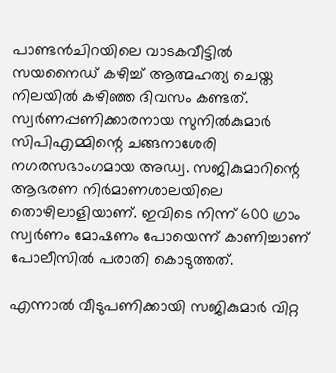പാണ്ടന്‍ചിറയിലെ വാടകവീട്ടില്‍ സയനൈഡ് കഴിച്ച് ആത്മഹത്യ ചെയ്ത നിലയില്‍ കഴിഞ്ഞ ദിവസം കണ്ടത്. സ്വര്‍ണപ്പണിക്കാരനായ സുനില്‍കുമാര്‍ സിപിഎമ്മിന്റെ ചങ്ങനാശേരി നഗരസഭാംഗമായ അഡ്വ. സജികുമാറിന്റെ ആഭരണ നിര്‍മാണശാലയിലെ  തൊഴിലാളിയാണ്. ഇവിടെ നിന്ന് 600 ഗ്രാം സ്വര്‍ണം മോഷണം പോയെന്ന് കാണിച്ചാണ്  പോലീസില്‍ പരാതി കൊടുത്തത്.

എന്നാല്‍ വീടുപണിക്കായി സജികുമാര്‍ വിറ്റ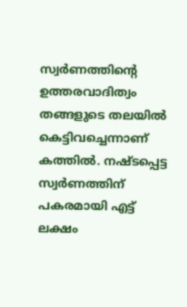സ്വര്‍ണത്തിന്റെ ഉത്തരവാദിത്വം തങ്ങളുടെ തലയില്‍ കെട്ടിവച്ചെന്നാണ് കത്തില്‍. നഷ്ടപ്പെട്ട സ്വര്‍ണത്തിന് പകരമായി എട്ട് ലക്ഷം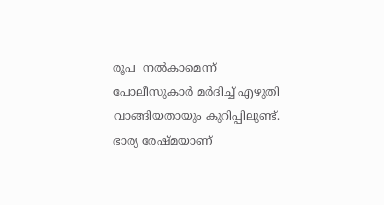രൂപ  നല്‍കാമെന്ന് പോലീസുകാര്‍ മര്‍ദിച്ച് എഴുതി വാങ്ങിയതായും കുറിപ്പിലുണ്ട്.  ഭാര്യ രേഷ്മയാണ്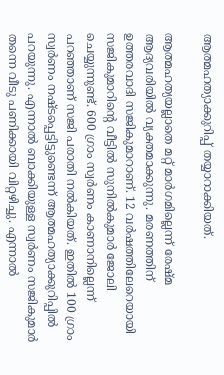ആത്മഹത്യാക്കുറിപ്പ് തയ്യാറാക്കിയത്.

ആത്മഹത്യയല്ലാതെ മറ്റ് മാര്‍ഗമില്ലെന്ന് രേഷ്മ  ആദ്യവരിയില്‍ വ്യക്തമാക്കുന്നു. മരണത്തിന് ഉത്തരവാദി സജികുമാറാണ്. 12 വര്‍ഷത്തിലേറെയായി സജികുമാറിന്റെ വീട്ടില്‍ സുനില്‍കുമാര്‍ ജോലി ചെയ്യുന്നുണ്ട്. 600 ഗ്രാം സ്വര്‍ണം കാണാനില്ലെന്ന് പറഞ്ഞാണ് സജി പരാതി നല്‍കിയത്. ഇതില്‍ 100 ഗ്രാം സ്വര്‍ണം നഷ്ടപ്പെട്ടിട്ടുണ്ടെന്ന് ആത്മഹത്യാക്കുറിപ്പില്‍ പറയുന്നു. എന്നാല്‍ ബാക്കിയുള്ള സ്വര്‍ണം സജികുമാര്‍ തന്നെ വീടു പണിക്കായി വിറ്റഴിച്ചു. എന്നാല്‍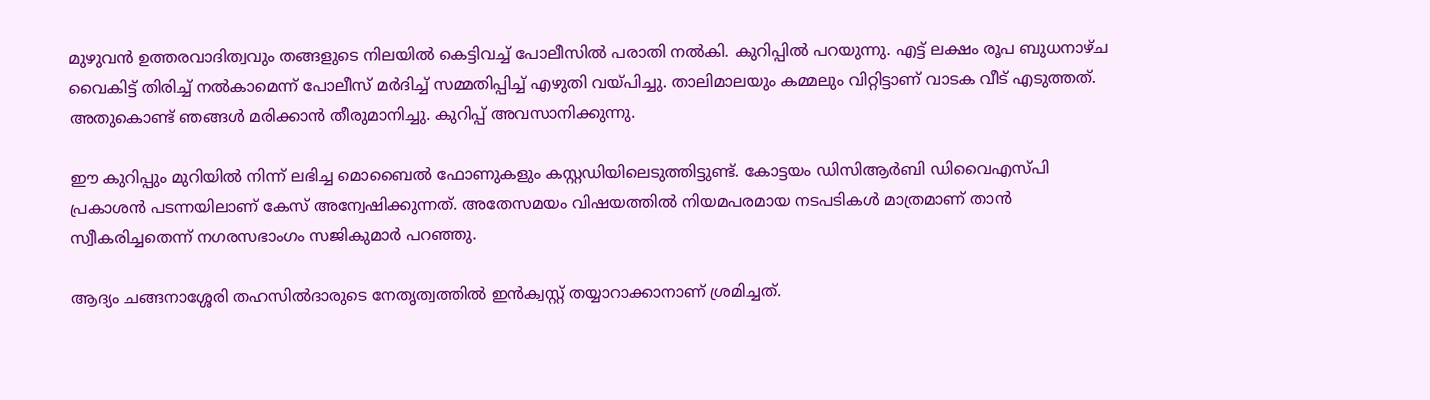മുഴുവന്‍ ഉത്തരവാദിത്വവും തങ്ങളുടെ നിലയില്‍ കെട്ടിവച്ച് പോലീസില്‍ പരാതി നല്‍കി. കുറിപ്പില്‍ പറയുന്നു. എട്ട് ലക്ഷം രൂപ ബുധനാഴ്ച വൈകിട്ട് തിരിച്ച് നല്‍കാമെന്ന് പോലീസ് മര്‍ദിച്ച് സമ്മതിപ്പിച്ച് എഴുതി വയ്‌പിച്ചു. താലിമാലയും കമ്മലും വിറ്റിട്ടാണ് വാടക വീട് എടുത്തത്. അതുകൊണ്ട് ഞങ്ങള്‍ മരിക്കാന്‍ തീരുമാനിച്ചു. കുറിപ്പ് അവസാനിക്കുന്നു.

ഈ കുറിപ്പും മുറിയില്‍ നിന്ന് ലഭിച്ച മൊബൈല്‍ ഫോണുകളും കസ്റ്റഡിയിലെടുത്തിട്ടുണ്ട്. കോട്ടയം ഡിസിആര്‍ബി ഡിവൈഎസ്പി പ്രകാശന്‍ പടന്നയിലാണ് കേസ് അന്വേഷിക്കുന്നത്. അതേസമയം വിഷയത്തില്‍ നിയമപരമായ നടപടികള്‍ മാത്രമാണ് താന്‍ സ്വീകരിച്ചതെന്ന് നഗരസഭാംഗം സജികുമാര്‍ പറഞ്ഞു.

ആദ്യം ചങ്ങനാശ്ശേരി തഹസില്‍ദാരുടെ നേതൃത്വത്തില്‍ ഇന്‍ക്വസ്റ്റ് തയ്യാറാക്കാനാണ് ശ്രമിച്ചത്.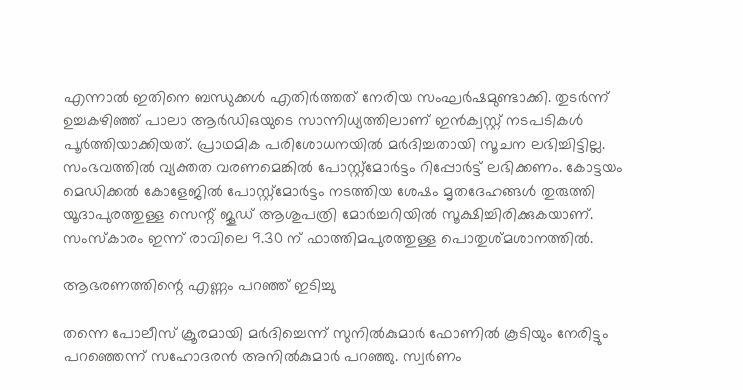എന്നാല്‍ ഇതിനെ ബന്ധുക്കള്‍ എതിര്‍ത്തത് നേരിയ സംഘര്‍ഷമുണ്ടാക്കി. തുടര്‍ന്ന് ഉച്ചകഴിഞ്ഞ് പാലാ ആര്‍ഡിഒയുടെ സാന്നിധ്യത്തിലാണ് ഇന്‍ക്വസ്റ്റ് നടപടികള്‍ പൂര്‍ത്തിയാക്കിയത്. പ്രാഥമിക പരിശോധനയില്‍ മര്‍ദിച്ചതായി സൂചന ലഭിച്ചിട്ടില്ല. സംഭവത്തില്‍ വ്യക്തത വരണമെങ്കില്‍ പോസ്റ്റ്‌മോര്‍ട്ടം റിപ്പോര്‍ട്ട് ലഭിക്കണം. കോട്ടയം മെഡിക്കല്‍ കോളേജില്‍ പോസ്റ്റ്‌മോര്‍ട്ടം നടത്തിയ ശേഷം മൃതദേഹങ്ങള്‍ തുരുത്തി യൂദാപുരത്തുള്ള സെന്റ് ജൂഡ് ആശുപത്രി മോര്‍ച്ചറിയില്‍ സൂക്ഷിച്ചിരിക്കുകയാണ്. സംസ്‌കാരം ഇന്ന് രാവിലെ 9.30 ന് ഫാത്തിമപുരത്തുള്ള പൊതുശ്മശാനത്തില്‍.

ആഭരണത്തിന്റെ എണ്ണം പറഞ്ഞ് ഇടിച്ചു

തന്നെ പോലീസ് ക്രൂരമായി മര്‍ദിച്ചെന്ന് സുനില്‍കുമാര്‍ ഫോണില്‍ കൂടിയും നേരിട്ടും പറഞ്ഞെന്ന് സഹോദരന്‍ അനില്‍കുമാര്‍ പറഞ്ഞു. സ്വര്‍ണം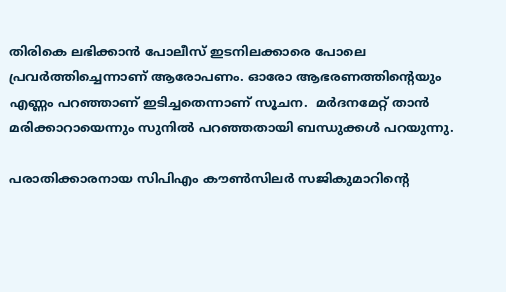തിരികെ ലഭിക്കാന്‍ പോലീസ് ഇടനിലക്കാരെ പോലെ പ്രവര്‍ത്തിച്ചെന്നാണ് ആരോപണം. ഓരോ ആഭരണത്തിന്റെയും എണ്ണം പറഞ്ഞാണ് ഇടിച്ചതെന്നാണ് സൂചന.  മര്‍ദനമേറ്റ് താന്‍ മരിക്കാറായെന്നും സുനില്‍ പറഞ്ഞതായി ബന്ധുക്കള്‍ പറയുന്നു.

പരാതിക്കാരനായ സിപിഎം കൗണ്‍സിലര്‍ സജികുമാറിന്റെ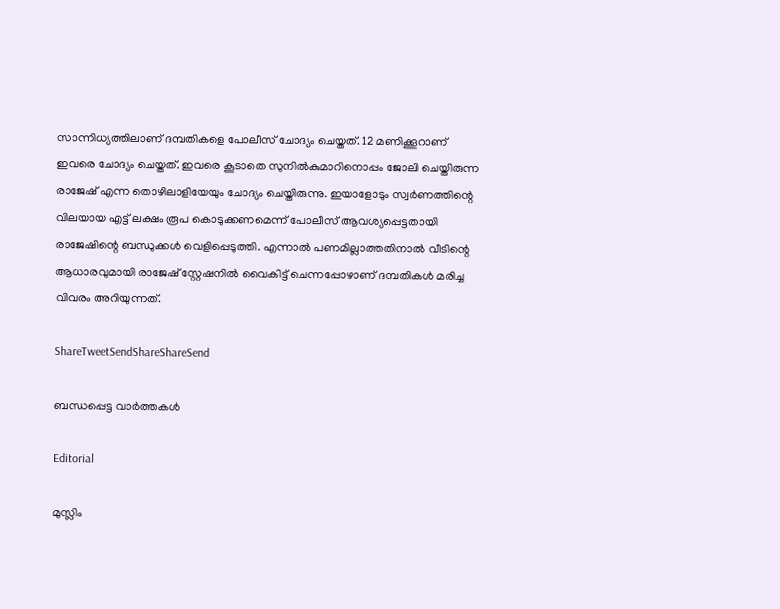സാന്നിധ്യത്തിലാണ് ദമ്പതികളെ പോലീസ് ചോദ്യം ചെയ്തത്. 12 മണിക്കൂറാണ് ഇവരെ ചോദ്യം ചെയ്തത്. ഇവരെ കൂടാതെ സുനില്‍കുമാറിനൊപ്പം ജോലി ചെയ്തിരുന്ന രാജേഷ് എന്ന തൊഴിലാളിയേയും ചോദ്യം ചെയ്തിരുന്നു. ഇയാളോടും സ്വര്‍ണത്തിന്റെ വിലയായ എട്ട് ലക്ഷം രൂപ കൊടുക്കണമെന്ന് പോലീസ് ആവശ്യപ്പെട്ടതായി രാജേഷിന്റെ ബന്ധുക്കള്‍ വെളിപ്പെടുത്തി. എന്നാല്‍ പണമില്ലാത്തതിനാല്‍ വീടിന്റെ ആധാരവുമായി രാജേഷ് സ്റ്റേഷനില്‍ വൈകിട്ട് ചെന്നപ്പോഴാണ് ദമ്പതികള്‍ മരിച്ച വിവരം അറിയുന്നത്.

ShareTweetSendShareShareSend

ബന്ധപ്പെട്ട വാര്‍ത്തകള്‍

Editorial

മുസ്ലിം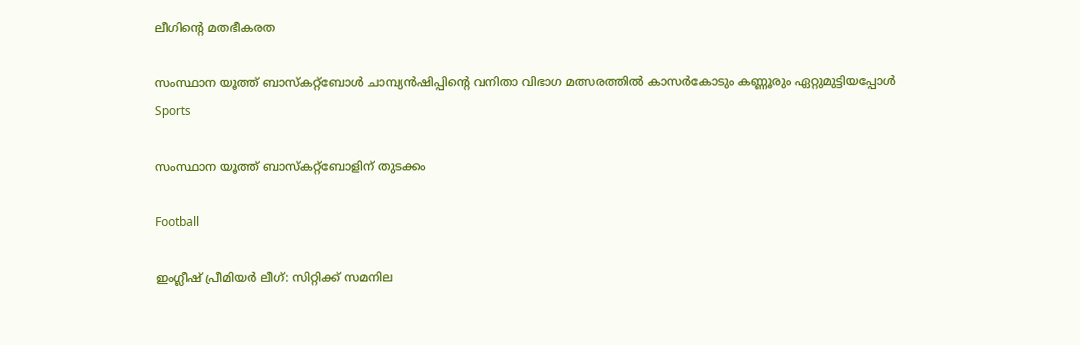ലീഗിന്റെ മതഭീകരത

സംസ്ഥാന യൂത്ത് ബാസ്‌കറ്റ്‌ബോള്‍ ചാമ്പ്യന്‍ഷിപ്പിന്റെ വനിതാ വിഭാഗ മത്സരത്തില്‍ കാസര്‍കോടും കണ്ണൂരും ഏറ്റുമുട്ടിയപ്പോള്‍
Sports

സംസ്ഥാന യൂത്ത് ബാസ്‌കറ്റ്‌ബോളിന് തുടക്കം

Football

ഇംഗ്ലീഷ് പ്രീമിയര്‍ ലീഗ്: സിറ്റിക്ക് സമനില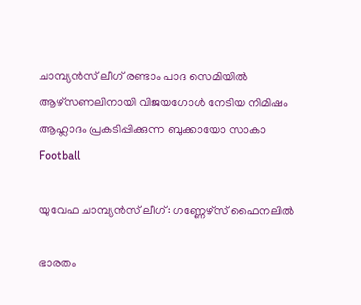ചാമ്പ്യന്‍സ് ലീഗ് രണ്ടാം പാദ സെമിയില്‍ ആഴ്‌സണലിനായി വിജയഗോള്‍ നേടിയ നിമിഷം ആഹ്ലാദം പ്രകടിപ്പിക്കുന്ന ബുക്കായോ സാകാ
Football

യുവേഫ ചാമ്പ്യന്‍സ് ലീഗ്: ഗണ്ണേഴ്‌സ് ഫൈനലില്‍

ഭാരതം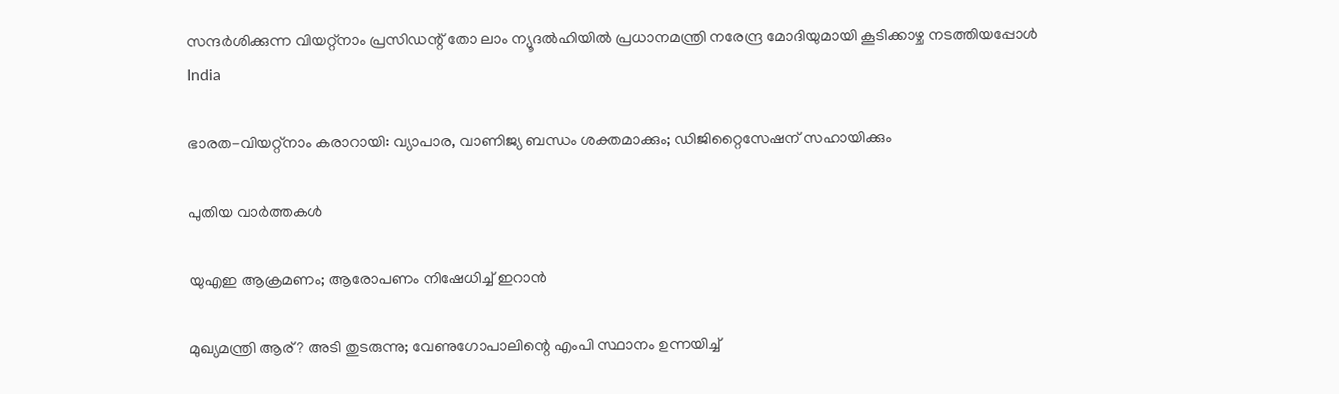സന്ദര്‍ശിക്കുന്ന വിയറ്റ്‌നാം പ്രസിഡന്റ് തോ ലാം ന്യൂദല്‍ഹിയില്‍ പ്രധാനമന്ത്രി നരേന്ദ്ര മോദിയുമായി കൂടിക്കാഴ്ച നടത്തിയപ്പോള്‍
India

ഭാരത-വിയറ്റ്‌നാം കരാറായി: വ്യാപാര, വാണിജ്യ ബന്ധം ശക്തമാക്കും; ഡിജിറ്റൈസേഷന് സഹായിക്കും

പുതിയ വാര്‍ത്തകള്‍

യുഎഇ ആക്രമണം; ആരോപണം നിഷേധിച്ച് ഇറാന്‍

മുഖ്യമന്ത്രി ആര്? അടി തുടരുന്നു; വേണുഗോപാലിന്റെ എംപി സ്ഥാനം ഉന്നയിച്ച്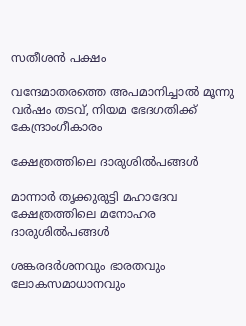സതീശന്‍ പക്ഷം

വന്ദേമാതരത്തെ അപമാനിച്ചാല്‍ മൂന്നു വര്‍ഷം തടവ്, നിയമ ഭേദഗതിക്ക് കേന്ദ്രാംഗീകാരം

ക്ഷേത്രത്തിലെ ദാരുശില്‍പങ്ങള്‍

മാന്നാര്‍ തൃക്കുരുട്ടി മഹാദേവ ക്ഷേത്രത്തിലെ മനോഹര ദാരുശില്‍പങ്ങള്‍

ശങ്കരദര്‍ശനവും ഭാരതവും ലോകസമാധാനവും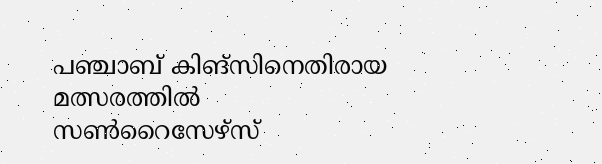പഞ്ചാബ് കിങ്‌സിനെതിരായ മത്സരത്തില്‍ സണ്‍റൈസേഴ്‌സ്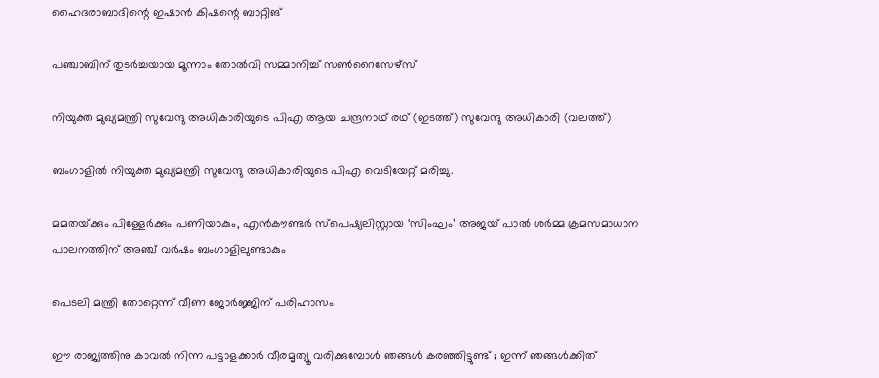ഹൈദരാബാദിന്റെ ഇഷാന്‍ കിഷന്റെ ബാറ്റിങ്‌

പഞ്ചാബിന് തുടര്‍ച്ചയായ മൂന്നാം തോൽവി സമ്മാനിച്ച് സൺറൈസേഴ്സ്

നിയുക്ത മുഖ്യമന്ത്രി സുവേന്ദു അധികാരിയുടെ പിഎ ആയ ചന്ദ്രനാഥ് രഥ് (ഇടത്ത്) സുവേന്ദു അധികാരി (വലത്ത്)

ബംഗാളിൽ നിയുക്ത മുഖ്യമന്ത്രി സുവേന്ദു അധികാരിയുടെ പിഎ വെടിയേറ്റ് മരിച്ചു.

മമതയ്‌ക്കും പിള്ളേര്‍ക്കും പണിയാകും, എന്‍കൗണ്ടര്‍ സ്പെഷ്യലിസ്റ്റായ ‘സിംഘം’ അജയ് പാല്‍ ശര്‍മ്മ ക്രമസമാധാന പാലനത്തിന് അഞ്ച് വര്‍ഷം ബംഗാളിലുണ്ടാകും

പെടലി മന്ത്രി തോറ്റെന്ന് വീണ ജോര്‍ജ്ജിന് പരിഹാസം

ഈ രാജ്യത്തിനു കാവൽ നിന്ന പട്ടാളക്കാർ വീരമൃത്യൂ വരിക്കുമ്പോൾ ഞങ്ങൾ കരഞ്ഞിട്ടുണ്ട് ; ഇന്ന് ഞങ്ങൾക്കിത്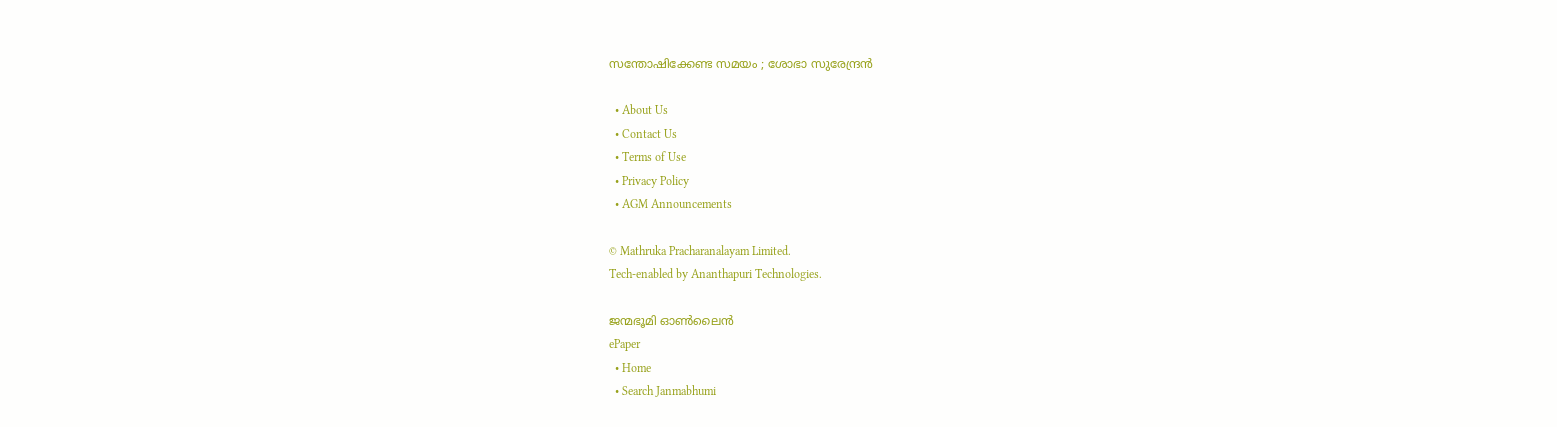സന്തോഷിക്കേണ്ട സമയം ; ശോഭാ സുരേന്ദ്രൻ

  • About Us
  • Contact Us
  • Terms of Use
  • Privacy Policy
  • AGM Announcements

© Mathruka Pracharanalayam Limited.
Tech-enabled by Ananthapuri Technologies.

ജന്മഭൂമി ഓണ്‍ലൈന്‍
ePaper
  • Home
  • Search Janmabhumi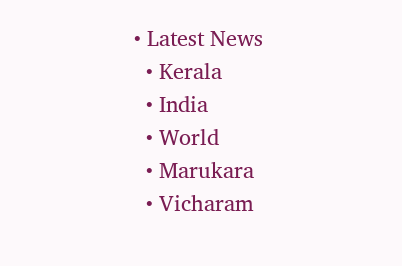• Latest News
  • Kerala
  • India
  • World
  • Marukara
  • Vicharam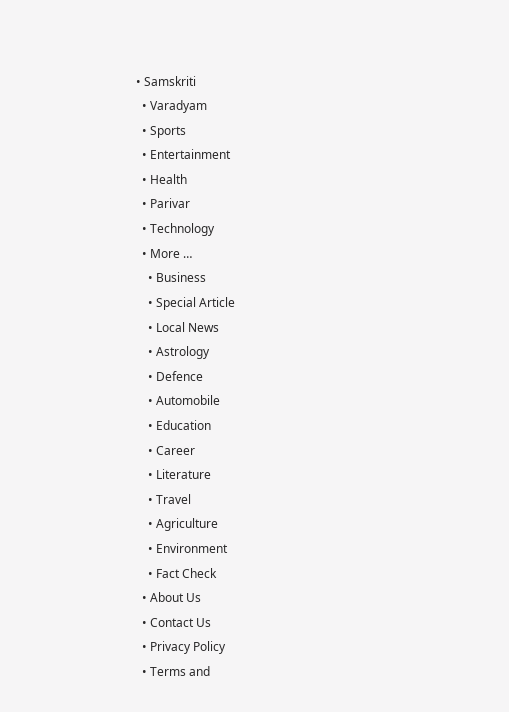• Samskriti
  • Varadyam
  • Sports
  • Entertainment
  • Health
  • Parivar
  • Technology
  • More …
    • Business
    • Special Article
    • Local News
    • Astrology
    • Defence
    • Automobile
    • Education
    • Career
    • Literature
    • Travel
    • Agriculture
    • Environment
    • Fact Check
  • About Us
  • Contact Us
  • Privacy Policy
  • Terms and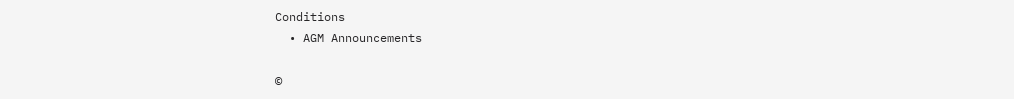Conditions
  • AGM Announcements

©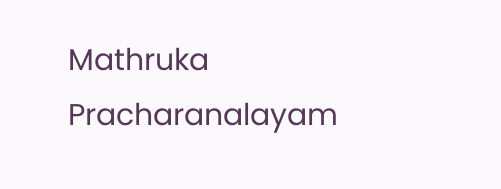Mathruka Pracharanalayam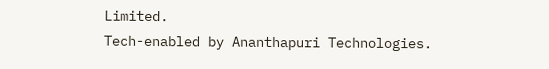Limited.
Tech-enabled by Ananthapuri Technologies.